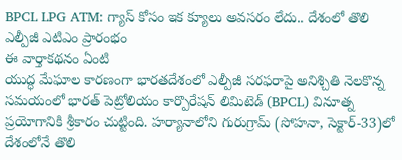BPCL LPG ATM: గ్యాస్ కోసం ఇక క్యూలు అవసరం లేదు.. దేశంలో తొలి ఎల్పీజీ ఎటిఎం ప్రారంభం
ఈ వార్తాకథనం ఏంటి
యుద్ధ మేఘాల కారణంగా భారతదేశంలో ఎల్పీజీ సరఫరాపై అనిశ్చితి నెలకొన్న సమయంలో భారత్ పెట్రోలియం కార్పొరేషన్ లిమిటెడ్ (BPCL) వినూత్న ప్రయోగానికి శ్రీకారం చుట్టింది. హర్యానాలోని గురుగ్రామ్ (సోహనా, సెక్టార్-33)లో దేశంలోనే తొలి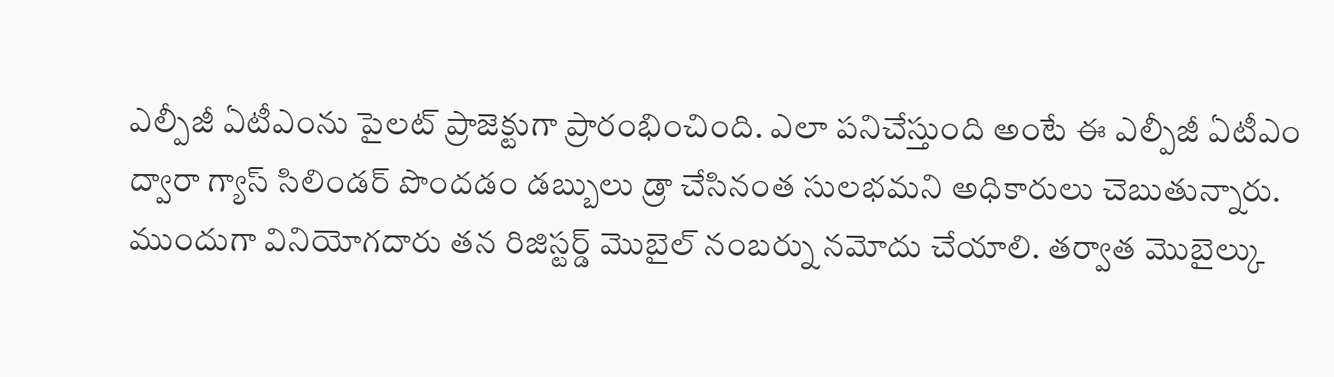ఎల్పీజీ ఏటీఎంను పైలట్ ప్రాజెక్టుగా ప్రారంభించింది. ఎలా పనిచేస్తుంది అంటే ఈ ఎల్పీజీ ఏటీఎం ద్వారా గ్యాస్ సిలిండర్ పొందడం డబ్బులు డ్రా చేసినంత సులభమని అధికారులు చెబుతున్నారు. ముందుగా వినియోగదారు తన రిజిస్టర్డ్ మొబైల్ నంబర్ను నమోదు చేయాలి. తర్వాత మొబైల్కు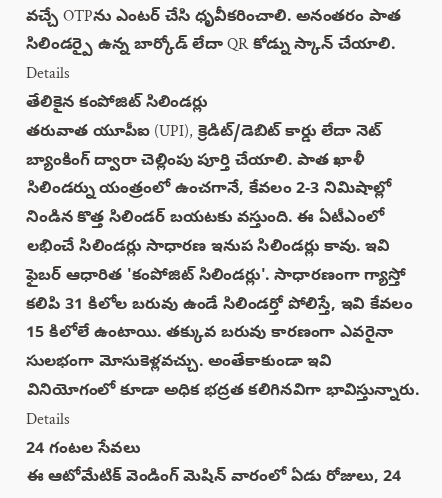వచ్చే OTPను ఎంటర్ చేసి ధృవీకరించాలి. అనంతరం పాత సిలిండర్పై ఉన్న బార్కోడ్ లేదా QR కోడ్ను స్కాన్ చేయాలి.
Details
తేలికైన కంపోజిట్ సిలిండర్లు
తరువాత యూపీఐ (UPI), క్రెడిట్/డెబిట్ కార్డు లేదా నెట్ బ్యాంకింగ్ ద్వారా చెల్లింపు పూర్తి చేయాలి. పాత ఖాళీ సిలిండర్ను యంత్రంలో ఉంచగానే, కేవలం 2-3 నిమిషాల్లో నిండిన కొత్త సిలిండర్ బయటకు వస్తుంది. ఈ ఏటీఎంలో లభించే సిలిండర్లు సాధారణ ఇనుప సిలిండర్లు కావు. ఇవి ఫైబర్ ఆధారిత 'కంపోజిట్ సిలిండర్లు'. సాధారణంగా గ్యాస్తో కలిపి 31 కిలోల బరువు ఉండే సిలిండర్తో పోలిస్తే, ఇవి కేవలం 15 కిలోలే ఉంటాయి. తక్కువ బరువు కారణంగా ఎవరైనా సులభంగా మోసుకెళ్లవచ్చు. అంతేకాకుండా ఇవి వినియోగంలో కూడా అధిక భద్రత కలిగినవిగా భావిస్తున్నారు.
Details
24 గంటల సేవలు
ఈ ఆటోమేటిక్ వెండింగ్ మెషిన్ వారంలో ఏడు రోజులు, 24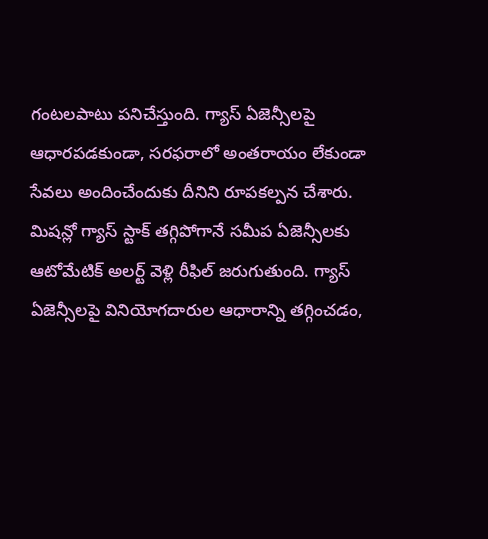గంటలపాటు పనిచేస్తుంది. గ్యాస్ ఏజెన్సీలపై ఆధారపడకుండా, సరఫరాలో అంతరాయం లేకుండా సేవలు అందించేందుకు దీనిని రూపకల్పన చేశారు. మిషన్లో గ్యాస్ స్టాక్ తగ్గిపోగానే సమీప ఏజెన్సీలకు ఆటోమేటిక్ అలర్ట్ వెళ్లి రీఫిల్ జరుగుతుంది. గ్యాస్ ఏజెన్సీలపై వినియోగదారుల ఆధారాన్ని తగ్గించడం,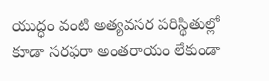యుద్ధం వంటి అత్యవసర పరిస్థితుల్లో కూడా సరఫరా అంతరాయం లేకుండా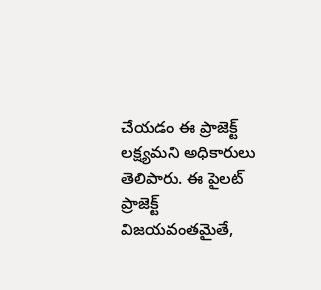చేయడం ఈ ప్రాజెక్ట్ లక్ష్యమని అధికారులు తెలిపారు. ఈ పైలట్ ప్రాజెక్ట్ విజయవంతమైతే,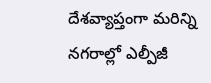దేశవ్యాప్తంగా మరిన్ని నగరాల్లో ఎల్పీజీ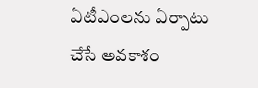ఏటీఎంలను ఏర్పాటు చేసే అవకాశం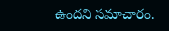ఉందని సమాచారం.